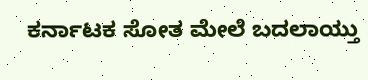ಕರ್ನಾಟಕ ಸೋತ ಮೇಲೆ ಬದಲಾಯ್ತು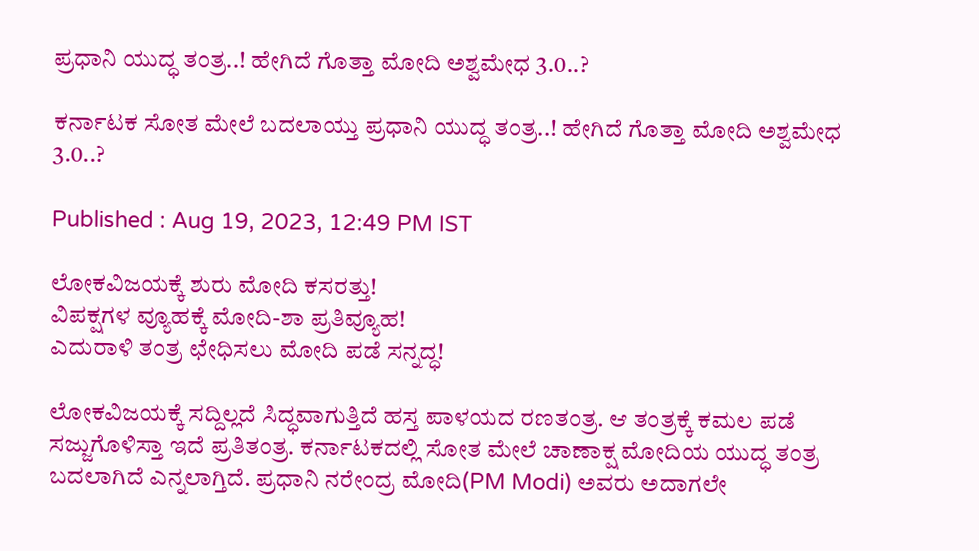ಪ್ರಧಾನಿ ಯುದ್ಧ ತಂತ್ರ..! ಹೇಗಿದೆ ಗೊತ್ತಾ ಮೋದಿ ಅಶ್ವಮೇಧ 3.0..?

ಕರ್ನಾಟಕ ಸೋತ ಮೇಲೆ ಬದಲಾಯ್ತು ಪ್ರಧಾನಿ ಯುದ್ಧ ತಂತ್ರ..! ಹೇಗಿದೆ ಗೊತ್ತಾ ಮೋದಿ ಅಶ್ವಮೇಧ 3.0..?

Published : Aug 19, 2023, 12:49 PM IST

ಲೋಕವಿಜಯಕ್ಕೆ ಶುರು ಮೋದಿ ಕಸರತ್ತು!
ವಿಪಕ್ಷಗಳ ವ್ಯೂಹಕ್ಕೆ ಮೋದಿ-ಶಾ ಪ್ರತಿವ್ಯೂಹ!
ಎದುರಾಳಿ ತಂತ್ರ ಛೇಧಿಸಲು ಮೋದಿ ಪಡೆ ಸನ್ನದ್ಧ!

ಲೋಕವಿಜಯಕ್ಕೆ ಸದ್ದಿಲ್ಲದೆ ಸಿದ್ಧವಾಗುತ್ತಿದೆ ಹಸ್ತ ಪಾಳಯದ ರಣತಂತ್ರ. ಆ ತಂತ್ರಕ್ಕೆ ಕಮಲ ಪಡೆ ಸಜ್ಜುಗೊಳಿಸ್ತಾ ಇದೆ ಪ್ರತಿತಂತ್ರ. ಕರ್ನಾಟಕದಲ್ಲಿ ಸೋತ ಮೇಲೆ ಚಾಣಾಕ್ಷ ಮೋದಿಯ ಯುದ್ಧ ತಂತ್ರ ಬದಲಾಗಿದೆ ಎನ್ನಲಾಗ್ತಿದೆ. ಪ್ರಧಾನಿ ನರೇಂದ್ರ ಮೋದಿ(PM Modi) ಅವರು ಅದಾಗಲೇ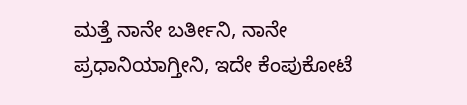ಮತ್ತೆ ನಾನೇ ಬರ್ತೀನಿ, ನಾನೇ ಪ್ರಧಾನಿಯಾಗ್ತೀನಿ, ಇದೇ ಕೆಂಪುಕೋಟೆ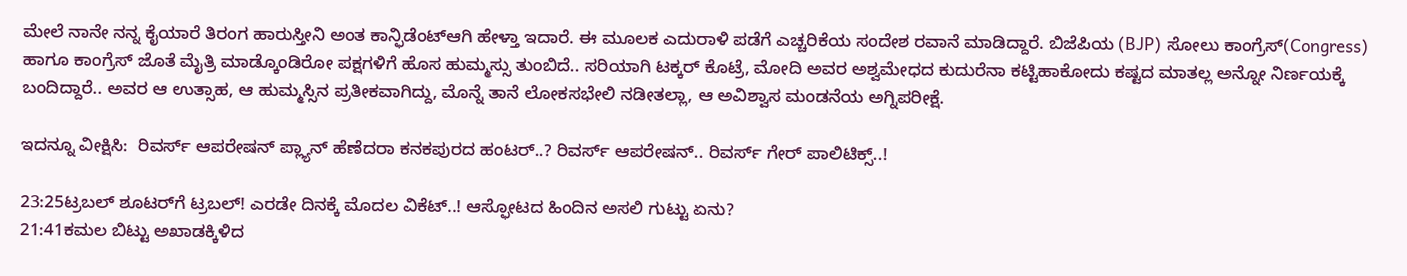ಮೇಲೆ ನಾನೇ ನನ್ನ ಕೈಯಾರೆ ತಿರಂಗ ಹಾರುಸ್ತೀನಿ ಅಂತ ಕಾನ್ಫಿಡೆಂಟ್ಆಗಿ ಹೇಳ್ತಾ ಇದಾರೆ. ಈ ಮೂಲಕ ಎದುರಾಳಿ ಪಡೆಗೆ ಎಚ್ಚರಿಕೆಯ ಸಂದೇಶ ರವಾನೆ ಮಾಡಿದ್ದಾರೆ. ಬಿಜೆಪಿಯ (BJP) ಸೋಲು ಕಾಂಗ್ರೆಸ್(Congress) ಹಾಗೂ ಕಾಂಗ್ರೆಸ್ ಜೊತೆ ಮೈತ್ರಿ ಮಾಡ್ಕೊಂಡಿರೋ ಪಕ್ಷಗಳಿಗೆ ಹೊಸ ಹುಮ್ಮಸ್ಸು ತುಂಬಿದೆ.. ಸರಿಯಾಗಿ ಟಕ್ಕರ್ ಕೊಟ್ರೆ, ಮೋದಿ ಅವರ ಅಶ್ವಮೇಧದ ಕುದುರೆನಾ ಕಟ್ಟಿಹಾಕೋದು ಕಷ್ಟದ ಮಾತಲ್ಲ ಅನ್ನೋ ನಿರ್ಣಯಕ್ಕೆ ಬಂದಿದ್ದಾರೆ.. ಅವರ ಆ ಉತ್ಸಾಹ, ಆ ಹುಮ್ಮಸ್ಸಿನ ಪ್ರತೀಕವಾಗಿದ್ದು, ಮೊನ್ನೆ ತಾನೆ ಲೋಕಸಭೇಲಿ ನಡೀತಲ್ಲಾ, ಆ ಅವಿಶ್ವಾಸ ಮಂಡನೆಯ ಅಗ್ನಿಪರೀಕ್ಷೆ.

ಇದನ್ನೂ ವೀಕ್ಷಿಸಿ:  ರಿವರ್ಸ್ ಆಪರೇಷನ್ ಪ್ಲ್ಯಾನ್ ಹೆಣೆದರಾ ಕನಕಪುರದ ಹಂಟರ್..? ರಿವರ್ಸ್ ಆಪರೇಷನ್.. ರಿವರ್ಸ್ ಗೇರ್ ಪಾಲಿಟಿಕ್ಸ್..!

23:25ಟ್ರಬಲ್ ಶೂಟರ್‌ಗೆ ಟ್ರಬಲ್! ಎರಡೇ ದಿನಕ್ಕೆ ಮೊದಲ ವಿಕೆಟ್..! ಆಸ್ಫೋಟದ ಹಿಂದಿನ ಅಸಲಿ ಗುಟ್ಟು ಏನು?
21:41ಕಮಲ ಬಿಟ್ಟು ಅಖಾಡಕ್ಕಿಳಿದ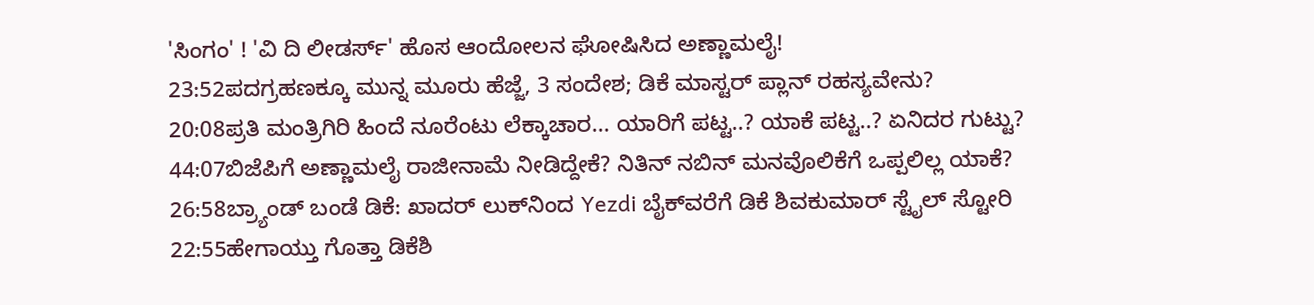'ಸಿಂಗಂ' ! 'ವಿ ದಿ ಲೀಡರ್ಸ್' ಹೊಸ ಆಂದೋಲನ ಘೋಷಿಸಿದ ಅಣ್ಣಾಮಲೈ!
23:52ಪದಗ್ರಹಣಕ್ಕೂ ಮುನ್ನ ಮೂರು ಹೆಜ್ಜೆ, 3 ಸಂದೇಶ; ಡಿಕೆ ಮಾಸ್ಟರ್ ಪ್ಲಾನ್‌ ರಹಸ್ಯವೇನು?
20:08ಪ್ರತಿ ಮಂತ್ರಿಗಿರಿ ಹಿಂದೆ ನೂರೆಂಟು ಲೆಕ್ಕಾಚಾರ... ಯಾರಿಗೆ ಪಟ್ಟ..? ಯಾಕೆ ಪಟ್ಟ..? ಏನಿದರ ಗುಟ್ಟು?
44:07ಬಿಜೆಪಿಗೆ ಅಣ್ಣಾಮಲೈ ರಾಜೀನಾಮೆ ನೀಡಿದ್ದೇಕೆ? ನಿತಿನ್ ನಬಿನ್ ಮನವೊಲಿಕೆಗೆ ಒಪ್ಪಲಿಲ್ಲ ಯಾಕೆ?
26:58ಬ್ರ್ಯಾಂಡ್ ಬಂಡೆ ಡಿಕೆ: ಖಾದರ್ ಲುಕ್‌ನಿಂದ Yezdi ಬೈಕ್‌ವರೆಗೆ ಡಿಕೆ ಶಿವಕುಮಾರ್ ಸ್ಟೈಲ್ ಸ್ಟೋರಿ
22:55ಹೇಗಾಯ್ತು ಗೊತ್ತಾ ಡಿಕೆಶಿ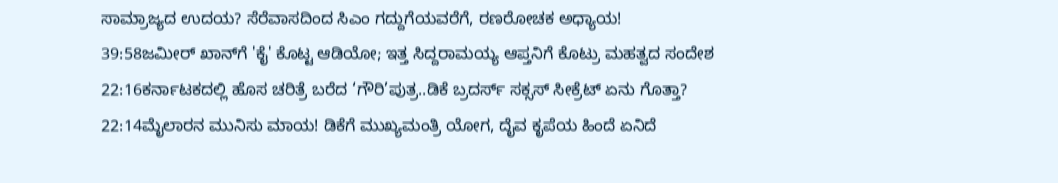ಸಾಮ್ರಾಜ್ಯದ ಉದಯ? ಸೆರೆವಾಸದಿಂದ ಸಿಎಂ ಗದ್ದುಗೆಯವರೆಗೆ, ರಣರೋಚಕ ಅಧ್ಯಾಯ!
39:58ಜಮೀರ್ ಖಾನ್‌ಗೆ 'ಕೈ' ಕೊಟ್ಟ ಆಡಿಯೋ; ಇತ್ತ ಸಿದ್ದರಾಮಯ್ಯ ಆಪ್ತನಿಗೆ ಕೊಟ್ರು ಮಹತ್ವದ ಸಂದೇಶ
22:16ಕರ್ನಾಟಕದಲ್ಲಿ ಹೊಸ ಚರಿತ್ರೆ ಬರೆದ ‘ಗೌರಿ’ಪುತ್ರ..ಡಿಕೆ ಬ್ರದರ್ಸ್ ಸಕ್ಸಸ್ ಸೀಕ್ರೆಟ್ ಏನು ಗೊತ್ತಾ?
22:14ಮೈಲಾರನ ಮುನಿಸು ಮಾಯ! ಡಿಕೆಗೆ ಮುಖ್ಯಮಂತ್ರಿ ಯೋಗ, ದೈವ ಕೃಪೆಯ ಹಿಂದೆ ಏನಿದೆ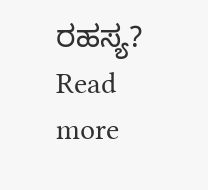ರಹಸ್ಯ?
Read more